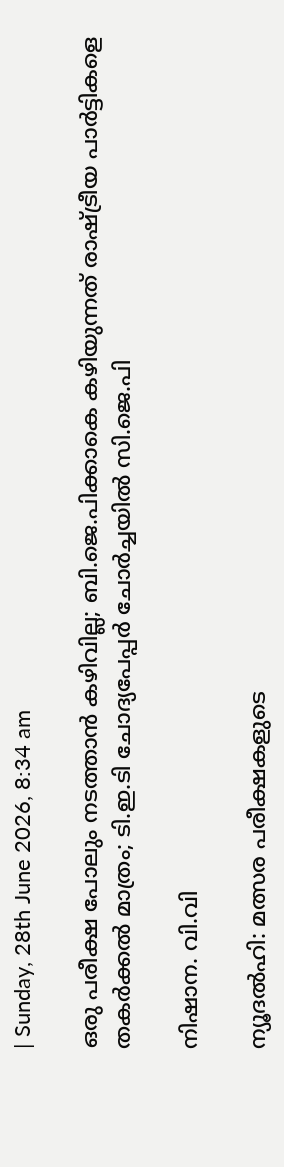| Sunday, 28th June 2026, 8:34 am

ഒരു പരീക്ഷ പോലും നടത്താന്‍ കഴിവില്ല; ബി.ജെ.പിക്കാകെ കഴിയുന്നത് രാഷ്ട്രീയ പാര്‍ട്ടികളെ തകര്‍ക്കല്‍ മാത്രം; ടി.ഇ.ടി ചോദ്യപേപ്പര്‍ ചോര്‍ച്ചയില്‍ സി.ജെ.പി

നിഷാന. വി.വി

ന്യൂദല്‍ഹി: മത്സര പരീക്ഷകളുടെ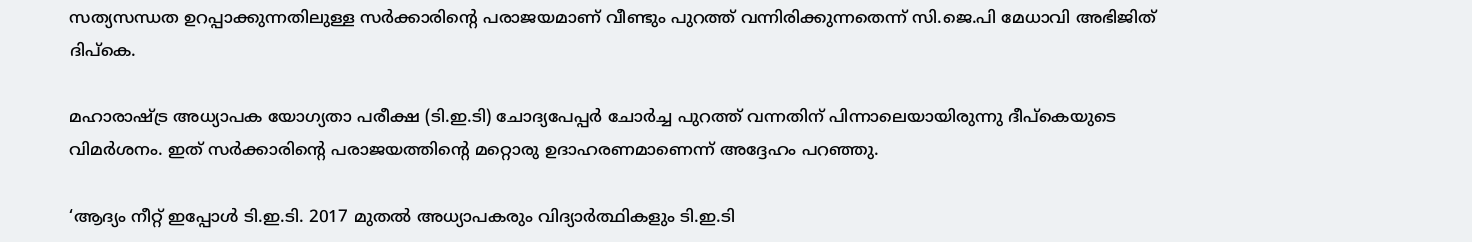സത്യസന്ധത ഉറപ്പാക്കുന്നതിലുള്ള സര്‍ക്കാരിന്റെ പരാജയമാണ് വീണ്ടും പുറത്ത് വന്നിരിക്കുന്നതെന്ന് സി.ജെ.പി മേധാവി അഭിജിത് ദിപ്‌കെ.

മഹാരാഷ്ട്ര അധ്യാപക യോഗ്യതാ പരീക്ഷ (ടി.ഇ.ടി) ചോദ്യപേപ്പര്‍ ചോര്‍ച്ച പുറത്ത് വന്നതിന് പിന്നാലെയായിരുന്നു ദീപ്‌കെയുടെ വിമര്‍ശനം. ഇത് സര്‍ക്കാരിന്റെ പരാജയത്തിന്റെ മറ്റൊരു ഉദാഹരണമാണെന്ന് അദ്ദേഹം പറഞ്ഞു.

‘ആദ്യം നീറ്റ് ഇപ്പോള്‍ ടി.ഇ.ടി. 2017 മുതല്‍ അധ്യാപകരും വിദ്യാര്‍ത്ഥികളും ടി.ഇ.ടി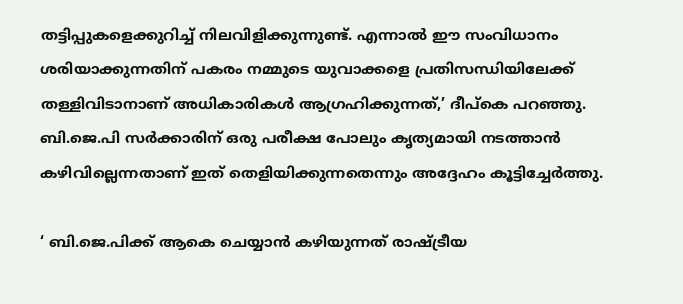തട്ടിപ്പുകളെക്കുറിച്ച് നിലവിളിക്കുന്നുണ്ട്. എന്നാല്‍ ഈ സംവിധാനം ശരിയാക്കുന്നതിന് പകരം നമ്മുടെ യുവാക്കളെ പ്രതിസന്ധിയിലേക്ക് തള്ളിവിടാനാണ് അധികാരികള്‍ ആഗ്രഹിക്കുന്നത്,’ ദീപ്‌കെ പറഞ്ഞു. ബി.ജെ.പി സര്‍ക്കാരിന് ഒരു പരീക്ഷ പോലും കൃത്യമായി നടത്താന്‍ കഴിവില്ലെന്നതാണ് ഇത് തെളിയിക്കുന്നതെന്നും അദ്ദേഹം കൂട്ടിച്ചേര്‍ത്തു.

‘ ബി.ജെ.പിക്ക് ആകെ ചെയ്യാന്‍ കഴിയുന്നത് രാഷ്ട്രീയ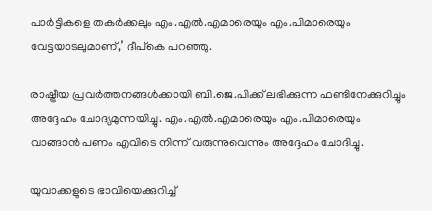പാര്‍ട്ടികളെ തകര്‍ക്കലും എം.എല്‍.എമാരെയും എം.പിമാരെയും വേട്ടയാടലുമാണ്,’ ദീപ്‌കെ പറഞ്ഞു.

രാഷ്ട്രീയ പ്രവര്‍ത്തനങ്ങള്‍ക്കായി ബി.ജെ.പിക്ക് ലഭിക്കുന്ന ഫണ്ടിനേക്കുറിച്ചും അദ്ദേഹം ചോദ്യമുന്നയിച്ചു. എം.എല്‍.എമാരെയും എം.പിമാരെയും വാങ്ങാന്‍ പണം എവിടെ നിന്ന് വരുന്നുവെന്നും അദ്ദേഹം ചോദിച്ചു.

യുവാക്കളുടെ ഭാവിയെക്കുറിച്ച്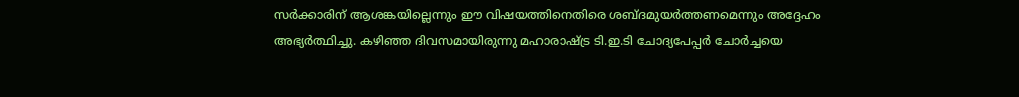സര്‍ക്കാരിന് ആശങ്കയില്ലെന്നും ഈ വിഷയത്തിനെതിരെ ശബ്ദമുയര്‍ത്തണമെന്നും അദ്ദേഹം അഭ്യര്‍ത്ഥിച്ചു. കഴിഞ്ഞ ദിവസമായിരുന്നു മഹാരാഷ്ട്ര ടി.ഇ.ടി ചോദ്യപേപ്പര്‍ ചോര്‍ച്ചയെ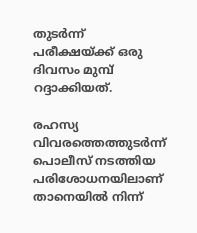തുടര്‍ന്ന് പരീക്ഷയ്ക്ക് ഒരു ദിവസം മുമ്പ് റദ്ദാക്കിയത്.

രഹസ്യ വിവരത്തെത്തുടര്‍ന്ന് പൊലീസ് നടത്തിയ പരിശോധനയിലാണ് താനെയില്‍ നിന്ന്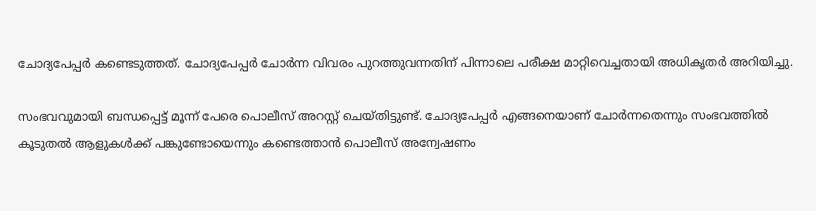ചോദ്യപേപ്പര്‍ കണ്ടെടുത്തത്. ചോദ്യപേപ്പര്‍ ചോര്‍ന്ന വിവരം പുറത്തുവന്നതിന് പിന്നാലെ പരീക്ഷ മാറ്റിവെച്ചതായി അധികൃതര്‍ അറിയിച്ചു.

സംഭവവുമായി ബന്ധപ്പെട്ട് മൂന്ന് പേരെ പൊലീസ് അറസ്റ്റ് ചെയ്തിട്ടുണ്ട്. ചോദ്യപേപ്പര്‍ എങ്ങനെയാണ് ചോര്‍ന്നതെന്നും സംഭവത്തില്‍ കൂടുതല്‍ ആളുകള്‍ക്ക് പങ്കുണ്ടോയെന്നും കണ്ടെത്താന്‍ പൊലീസ് അന്വേഷണം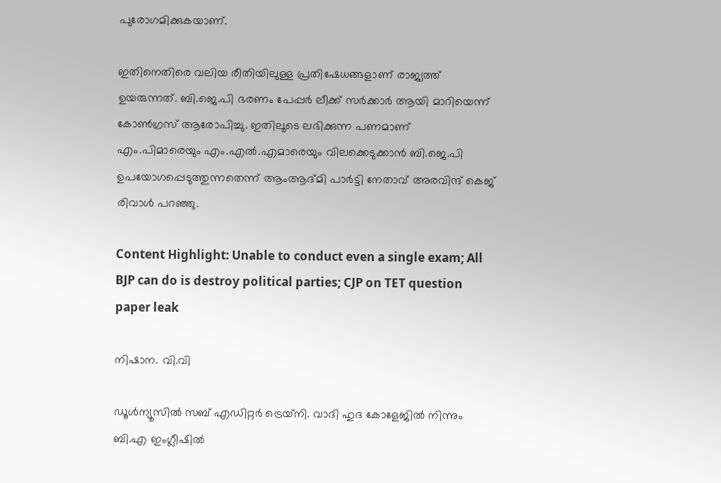പുരോഗമിക്കുകയാണ്.

ഇതിനെതിരെ വലിയ രീതിയിലുള്ള പ്രതിഷേധങ്ങളാണ് രാജ്യത്ത് ഉയരുന്നത്. ബി.ജെ.പി ഭരണം പേപ്പര്‍ ലീക്ക് സര്‍ക്കാര്‍ ആയി മാറിയെന്ന് കോണ്‍ഗ്രസ് ആരോപിച്ചു. ഇതിലൂടെ ലഭിക്കുന്ന പണമാണ് എം.പിമാരെയും എം.എല്‍.എമാരെയും വിലക്കെടുക്കാന്‍ ബി.ജെ.പി ഉപയോഗപ്പെടുത്തുന്നതെന്ന് ആംആദ്മി പാര്‍ട്ടി നേതാവ് അരവിന്ദ് കെജ് രിവാള്‍ പറഞ്ഞു.

Content Highlight: Unable to conduct even a single exam; All BJP can do is destroy political parties; CJP on TET question paper leak

നിഷാന. വി.വി

ഡൂള്‍ന്യൂസില്‍ സബ് എഡിറ്റര്‍ ട്രെയ്‌നി. വാദി ഹുദ കോളേജില്‍ നിന്നും ബി.എ ഇംഗ്ലീഷില്‍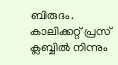ബിരുദം. കാലിക്കറ്റ് പ്രസ് ക്ലബ്ബില്‍ നിന്നും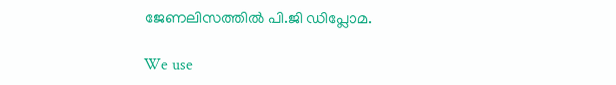ജേണലിസത്തില്‍ പി.ജി ഡിപ്ലോമ.

We use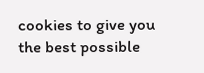cookies to give you the best possible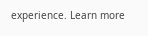experience. Learn more